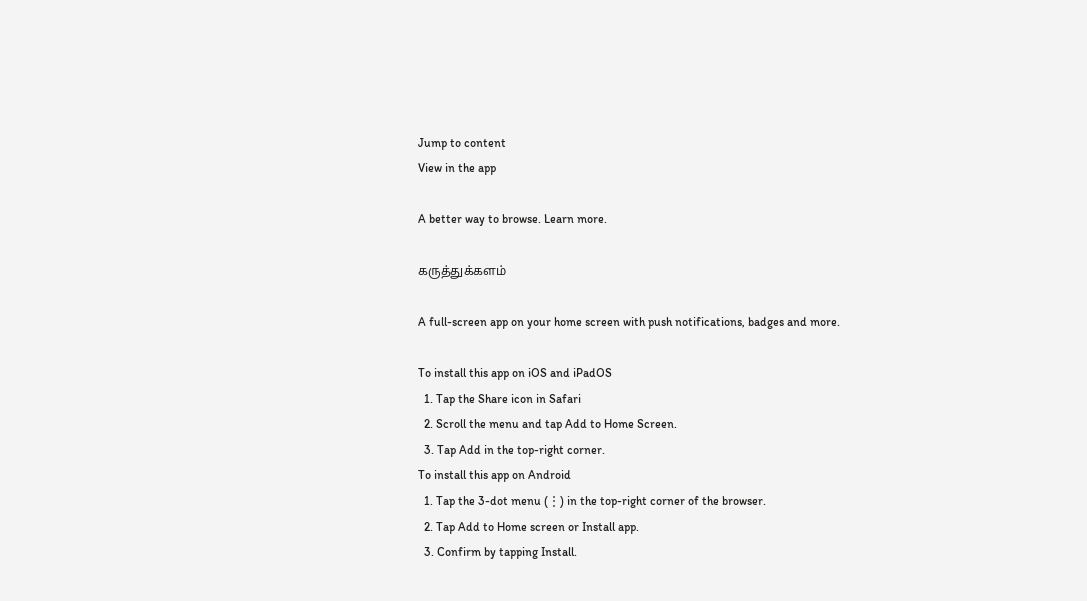Jump to content
View in the app

A better way to browse. Learn more.

கருத்துக்களம்

A full-screen app on your home screen with push notifications, badges and more.

To install this app on iOS and iPadOS
  1. Tap the Share icon in Safari
  2. Scroll the menu and tap Add to Home Screen.
  3. Tap Add in the top-right corner.
To install this app on Android
  1. Tap the 3-dot menu (⋮) in the top-right corner of the browser.
  2. Tap Add to Home screen or Install app.
  3. Confirm by tapping Install.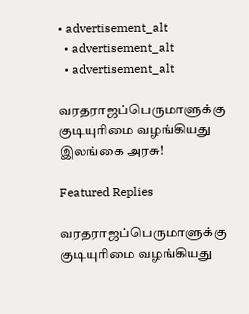• advertisement_alt
  • advertisement_alt
  • advertisement_alt

வரதராஜப்பெருமாளுக்கு குடியுரிமை வழங்கியது இலங்கை அரசு!

Featured Replies

வரதராஜப்பெருமாளுக்கு குடியுரிமை வழங்கியது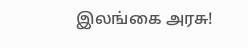இலங்கை அரசு!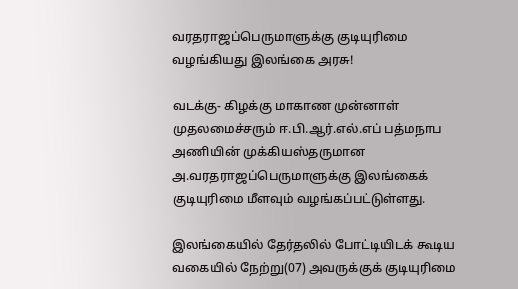வரதராஜப்பெருமாளுக்கு குடியுரிமை வழங்கியது இலங்கை அரசு!

வடக்கு- கிழக்கு மாகாண முன்னாள் முதலமைச்சரும் ஈ.பி.ஆர்.எல்.எப் பத்மநாப அணியின் முக்கியஸ்தருமான அ.வரதராஜப்பெருமாளுக்கு இலங்கைக் குடியுரிமை மீளவும் வழங்கப்பட்டுள்ளது.

இலங்கையில் தேர்தலில் போட்டியிடக் கூடிய வகையில் நேற்று(07) அவருக்குக் குடியுரிமை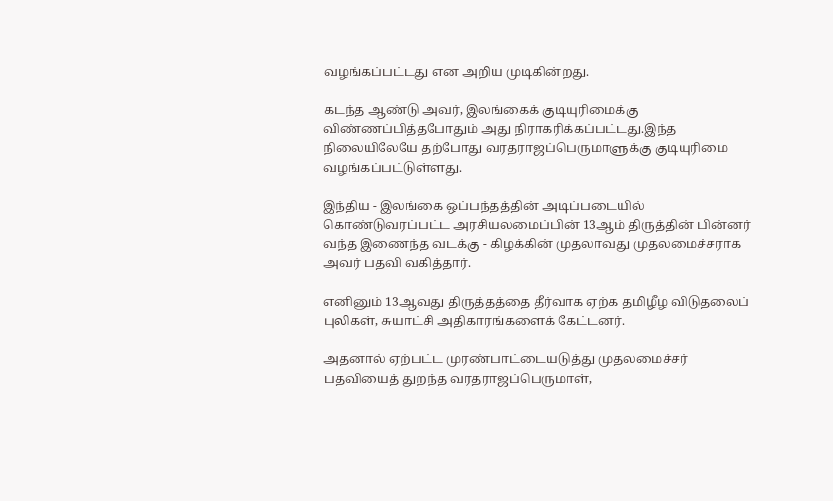வழங்கப்பட்டது என அறிய முடிகின்றது.

கடந்த ஆண்டு அவர், இலங்கைக் குடியுரிமைக்கு விண்ணப்பித்தபோதும் அது நிராகரிக்கப்பட்டது.இந்த நிலையிலேயே தற்போது வரதராஜப்பெருமாளுக்கு குடியுரிமை வழங்கப்பட்டுள்ளது.

இந்திய - இலங்கை ஒப்பந்தத்தின் அடிப்படையில் கொண்டுவரப்பட்ட அரசியலமைப்பின் 13ஆம் திருத்தின் பின்னர் வந்த இணைந்த வடக்கு - கிழக்கின் முதலாவது முதலமைச்சராக அவர் பதவி வகித்தார்.

எனினும் 13ஆவது திருத்தத்தை தீர்வாக ஏற்க தமிழீழ விடுதலைப் புலிகள், சுயாட்சி அதிகாரங்களைக் கேட்டனர்.

அதனால் ஏற்பட்ட முரண்பாட்டையடுத்து முதலமைச்சர் பதவியைத் துறந்த வரதராஜப்பெருமாள்,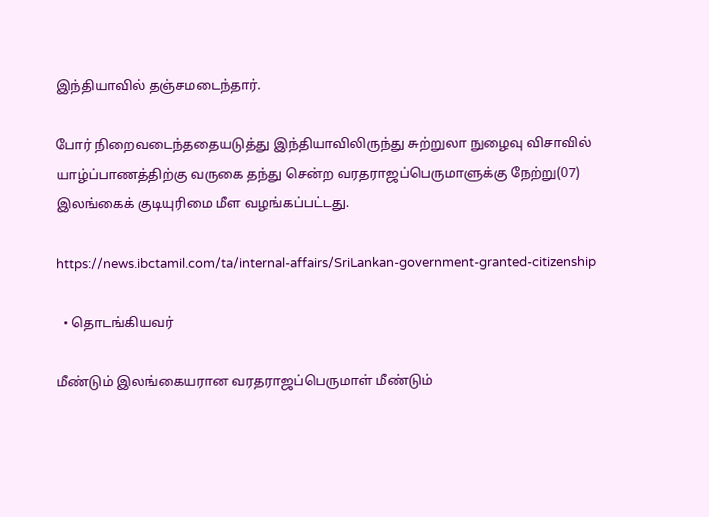இந்தியாவில் தஞ்சமடைந்தார்.

போர் நிறைவடைந்ததையடுத்து இந்தியாவிலிருந்து சுற்றுலா நுழைவு விசாவில்  யாழ்ப்பாணத்திற்கு வருகை தந்து சென்ற வரதராஜப்பெருமாளுக்கு நேற்று(07) இலங்கைக் குடியுரிமை மீள வழங்கப்பட்டது.

https://news.ibctamil.com/ta/internal-affairs/SriLankan-government-granted-citizenship

  • தொடங்கியவர்

மீண்டும் இலங்கையரான வரதராஜப்பெருமாள் மீண்டும்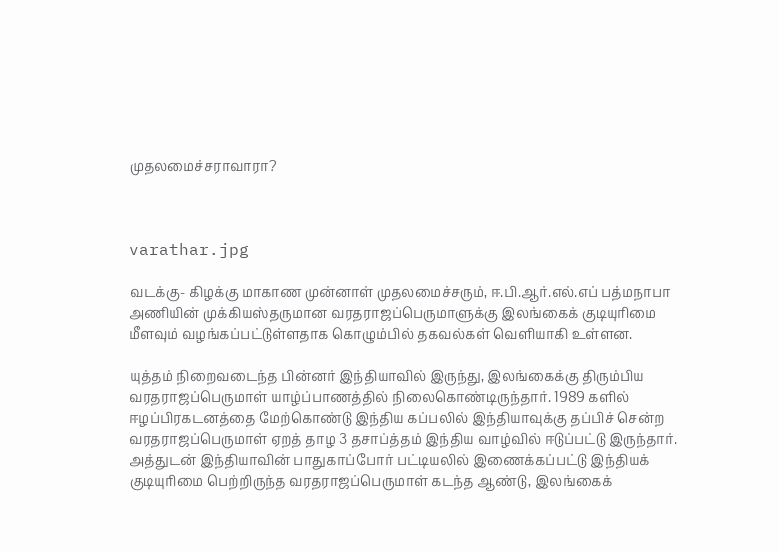முதலமைச்சராவாரா?



varathar.jpg

வடக்கு- கிழக்கு மாகாண முன்னாள் முதலமைச்சரும், ஈ.பி.ஆர்.எல்.எப் பத்மநாபா அணியின் முக்கியஸ்தருமான வரதராஜப்பெருமாளுக்கு இலங்கைக் குடியுரிமை மீளவும் வழங்கப்பட்டுள்ளதாக கொழும்பில் தகவல்கள் வெளியாகி உள்ளன.

யுத்தம் நிறைவடைந்த பின்னர் இந்தியாவில் இருந்து, இலங்கைக்கு திரும்பிய வரதராஜப்பெருமாள் யாழ்ப்பாணத்தில் நிலைகொண்டிருந்தார். 1989 களில் ஈழப்பிரகடனத்தை மேற்கொண்டு இந்திய கப்பலில் இந்தியாவுக்கு தப்பிச் சென்ற வரதராஜப்பெருமாள் ஏறத் தாழ 3 தசாப்த்தம் இந்திய வாழ்வில் ஈடுப்பட்டு இருந்தார். அத்துடன் இந்தியாவின் பாதுகாப்போர் பட்டியலில் இணைக்கப்பட்டு இந்தியக் குடியுரிமை பெற்றிருந்த வரதராஜப்பெருமாள் கடந்த ஆண்டு, இலங்கைக்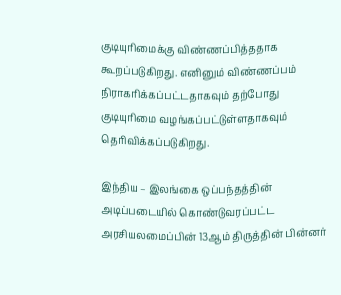குடியுரிமைக்கு விண்ணப்பித்ததாக கூறப்படுகிறது. எனினும் விண்ணப்பம் நிராகரிக்கப்பட்டதாகவும் தற்போது குடியுரிமை வழங்கப்பட்டுள்ளதாகவும் தெரிவிக்கப்படுகிறது.

இந்திய – இலங்கை ஒப்பந்தத்தின் அடிப்படையில் கொண்டுவரப்பட்ட அரசியலமைப்பின் 13ஆம் திருத்தின் பின்னர்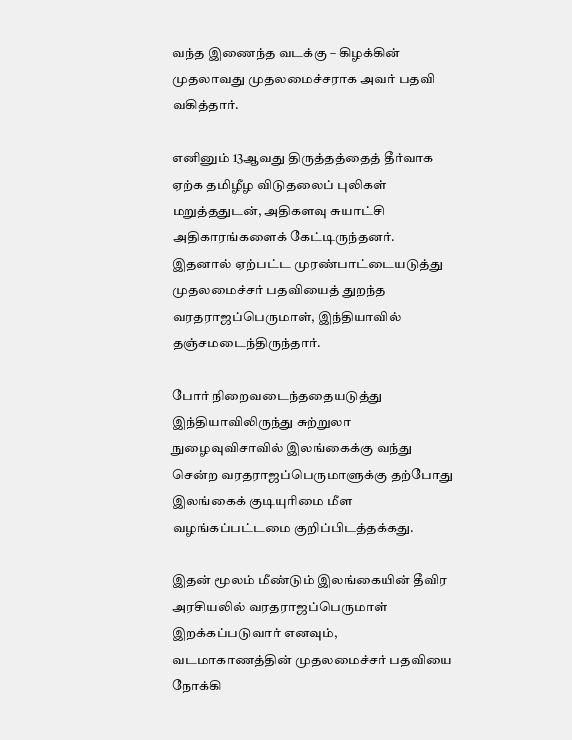வந்த இணைந்த வடக்கு – கிழக்கின் முதலாவது முதலமைச்சராக அவர் பதவி வகித்தார்.

எனினும் 13ஆவது திருத்தத்தைத் தீர்வாக ஏற்க தமிழீழ விடுதலைப் புலிகள் மறுத்ததுடன், அதிகளவு சுயாட்சி அதிகாரங்களைக் கேட்டிருந்தனர். இதனால் ஏற்பட்ட முரண்பாட்டையடுத்து முதலமைச்சர் பதவியைத் துறந்த வரதராஜப்பெருமாள், இந்தியாவில் தஞ்சமடைந்திருந்தார்.

போர் நிறைவடைந்ததையடுத்து இந்தியாவிலிருந்து சுற்றுலா நுழைவுவிசாவில் இலங்கைக்கு வந்து சென்ற வரதராஜப்பெருமாளுக்கு தற்போது இலங்கைக் குடியுரிமை மீள வழங்கப்பட்டமை குறிப்பிடத்தக்கது.

இதன் மூலம் மீண்டும் இலங்கையின் தீவிர அரசியலில் வரதராஜப்பெருமாள் இறக்கப்படுவார் எனவும், வடமாகாணத்தின் முதலமைச்சர் பதவியை நோக்கி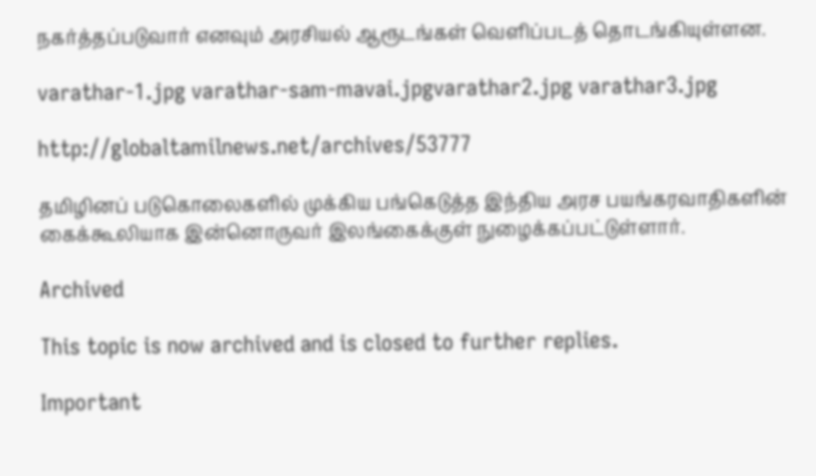நகர்த்தப்படுவார் எனவும் அரசியல் ஆரூடங்கள் வெளிப்படத் தொடங்கியுள்ளன.

varathar-1.jpg varathar-sam-mavai.jpgvarathar2.jpg varathar3.jpg

http://globaltamilnews.net/archives/53777

தமிழினப் படுகொலைகளில் முக்கிய பங்கெடுத்த இந்திய அரச பயங்கரவாதிகளின் கைக்கூலியாக இன்னொருவர் இலங்கைக்குள் நுழைக்கப்பட்டுள்ளார்.

Archived

This topic is now archived and is closed to further replies.

Important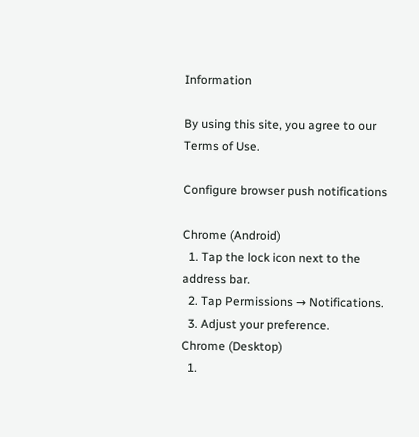Information

By using this site, you agree to our Terms of Use.

Configure browser push notifications

Chrome (Android)
  1. Tap the lock icon next to the address bar.
  2. Tap Permissions → Notifications.
  3. Adjust your preference.
Chrome (Desktop)
  1.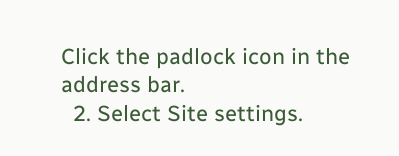Click the padlock icon in the address bar.
  2. Select Site settings.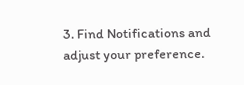3. Find Notifications and adjust your preference.